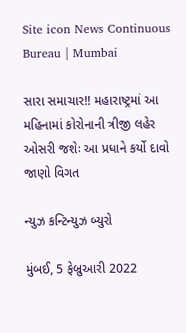Site icon News Continuous Bureau | Mumbai

સારા સમાચાર!! મહારાષ્ટ્રમાં આ મહિનામાં કોરોનાની ત્રીજી લહેર ઓસરી જશેઃ આ પ્રધાને કર્યો દાવો જાણો વિગત

ન્યુઝ કન્ટિન્યુઝ બ્યુરો

મુંબઈ, 5 ફેબ્રુઆરી 2022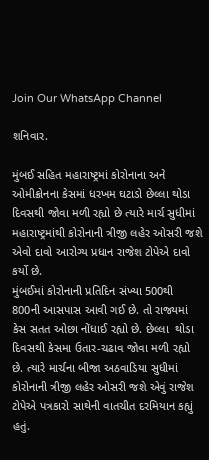Join Our WhatsApp Channel

શનિવાર.

મુંબઈ સહિત મહારાષ્ટ્રમાં કોરોનાના અને ઓમીક્રોનના કેસમાં ધરખમ ઘટાડો છેલ્લા થોડા દિવસથી જોવા મળી રહ્યો છે ત્યારે માર્ચ સુધીમાં મહારાષ્ટ્રમાંથી કોરોનાની ત્રીજી લહેર ઓસરી જશે એવો દાવો આરોગ્ય પ્રધાન રાજેશ ટોપેએ દાવો કર્યો છે.
મુંબઈમાં કોરોનાની પ્રતિદિન સંખ્યા 500થી 800ની આસપાસ આવી ગઈ છે. તો રાજ્યમાં કેસ સતત ઓછા નોંધાઈ રહ્યો છે. છેલ્લા  થોડા દિવસથી કેસમા ઉતાર-ચઢાવ જોવા મળી રહ્યો છે. ત્યારે માર્ચના બીજા અઠવાડિયા સુધીમાં કોરોનાની ત્રીજી લહેર ઓસરી જશે એવું રાજેશ ટોપેએ પત્રકારો સાથેની વાતચીત દરમિયાન કહ્યું હતું.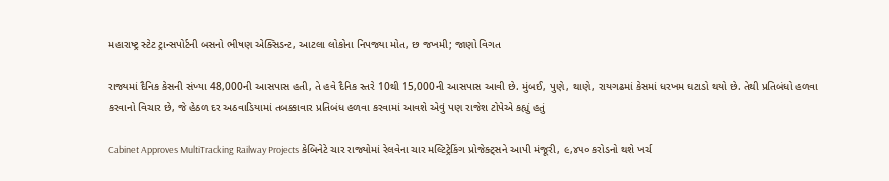મહારાષ્ટ્ર સ્ટેટ ટ્રાન્સપોર્ટની બસનો ભીષણ એક્સિડન્ટ, આટલા લોકોના નિપજ્યા મોત, છ જખમી; જાણો વિગત

રાજ્યમાં દૈનિક કેસની સંખ્યા 48,000ની આસપાસ હતી, તે હવે દૈનિક સ્તરે 10થી 15,000ની આસપાસ આવી છે. મુંબઈ, પુણે, થાણે, રાયગઢમાં કેસમાં ધરખમ ઘટાડો થયો છે. તેથી પ્રતિબંધો હળવા કરવાનો વિચાર છે, જે હેઠળ દર અઠવાડિયામાં તબક્કાવાર પ્રતિબંધ હળવા કરવામાં આવશે એવું પણ રાજેશ ટોપેએ કહ્યું હતું

Cabinet Approves MultiTracking Railway Projects કેબિનેટે ચાર રાજ્યોમાં રેલવેના ચાર મલ્ટિટ્રેકિંગ પ્રોજેક્ટ્સને આપી મંજૂરી, ૯,૪૫૦ કરોડનો થશે ખર્ચ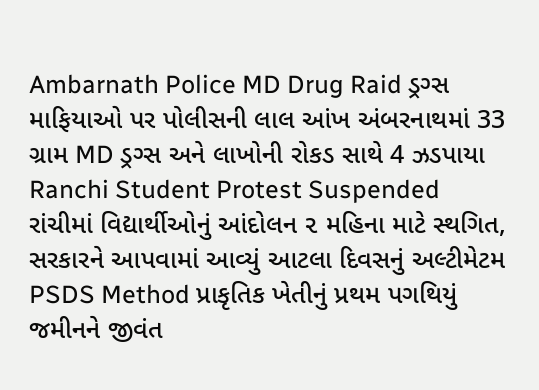Ambarnath Police MD Drug Raid ડ્રગ્સ માફિયાઓ પર પોલીસની લાલ આંખ અંબરનાથમાં 33 ગ્રામ MD ડ્રગ્સ અને લાખોની રોકડ સાથે 4 ઝડપાયા
Ranchi Student Protest Suspended રાંચીમાં વિદ્યાર્થીઓનું આંદોલન ૨ મહિના માટે સ્થગિત, સરકારને આપવામાં આવ્યું આટલા દિવસનું અલ્ટીમેટમ
PSDS Method પ્રાકૃતિક ખેતીનું પ્રથમ પગથિયું જમીનને જીવંત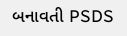બનાવતી PSDS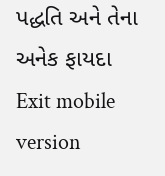પદ્ધતિ અને તેના અનેક ફાયદા
Exit mobile version